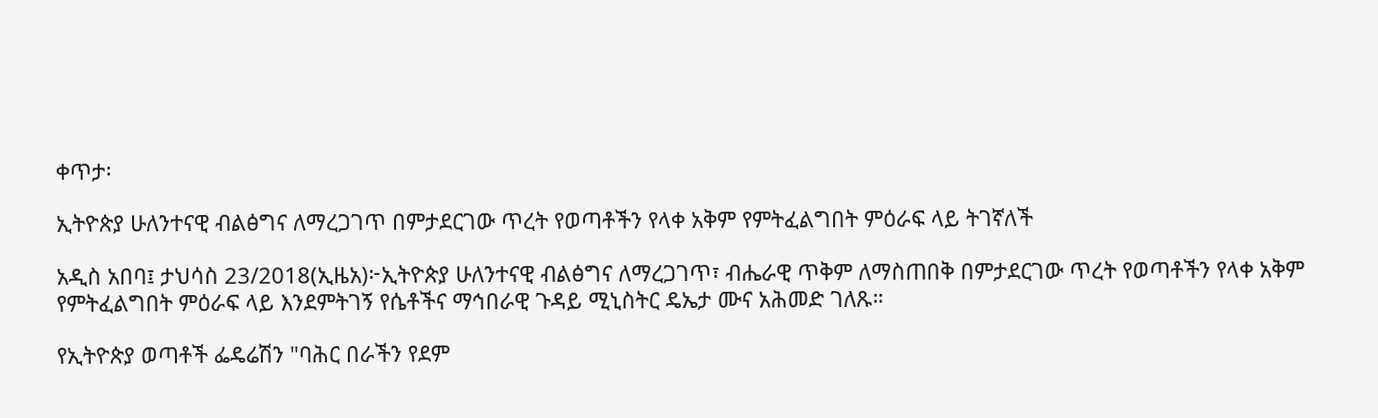ቀጥታ፡

ኢትዮጵያ ሁለንተናዊ ብልፅግና ለማረጋገጥ በምታደርገው ጥረት የወጣቶችን የላቀ አቅም የምትፈልግበት ምዕራፍ ላይ ትገኛለች

አዲስ አበባ፤ ታህሳስ 23/2018(ኢዜአ)፦ኢትዮጵያ ሁለንተናዊ ብልፅግና ለማረጋገጥ፣ ብሔራዊ ጥቅም ለማስጠበቅ በምታደርገው ጥረት የወጣቶችን የላቀ አቅም የምትፈልግበት ምዕራፍ ላይ እንደምትገኝ የሴቶችና ማኅበራዊ ጉዳይ ሚኒስትር ዴኤታ ሙና አሕመድ ገለጹ።

የኢትዮጵያ ወጣቶች ፌዴሬሽን "ባሕር በራችን የደም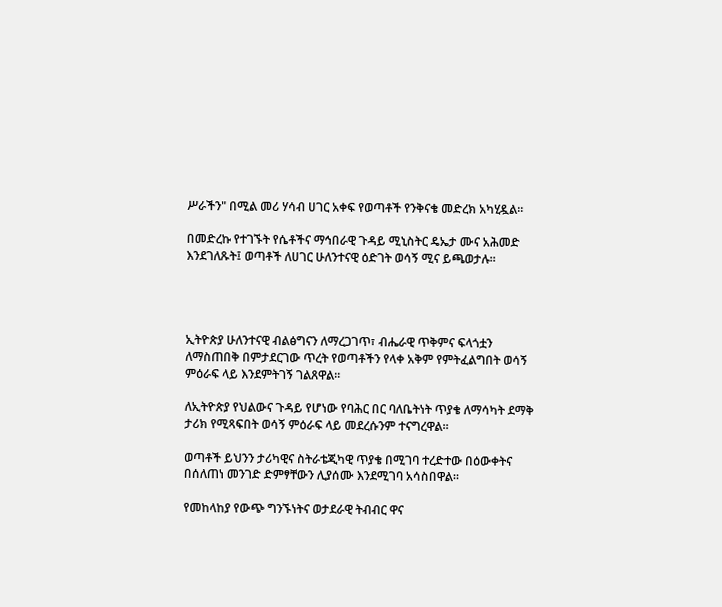ሥራችን" በሚል መሪ ሃሳብ ሀገር አቀፍ የወጣቶች የንቅናቄ መድረክ አካሂዷል።

በመድረኩ የተገኙት የሴቶችና ማኅበራዊ ጉዳይ ሚኒስትር ዴኤታ ሙና አሕመድ እንደገለጹት፤ ወጣቶች ለሀገር ሁለንተናዊ ዕድገት ወሳኝ ሚና ይጫወታሉ።




ኢትዮጵያ ሁለንተናዊ ብልፅግናን ለማረጋገጥ፣ ብሔራዊ ጥቅምና ፍላጎቷን ለማስጠበቅ በምታደርገው ጥረት የወጣቶችን የላቀ አቅም የምትፈልግበት ወሳኝ ምዕራፍ ላይ እንደምትገኝ ገልጸዋል።

ለኢትዮጵያ የህልውና ጉዳይ የሆነው የባሕር በር ባለቤትነት ጥያቄ ለማሳካት ደማቅ ታሪክ የሚጻፍበት ወሳኝ ምዕራፍ ላይ መደረሱንም ተናግረዋል፡፡

ወጣቶች ይህንን ታሪካዊና ስትራቴጂካዊ ጥያቄ በሚገባ ተረድተው በዕውቀትና በሰለጠነ መንገድ ድምፃቸውን ሊያሰሙ እንደሚገባ አሳስበዋል።

የመከላከያ የውጭ ግንኙነትና ወታደራዊ ትብብር ዋና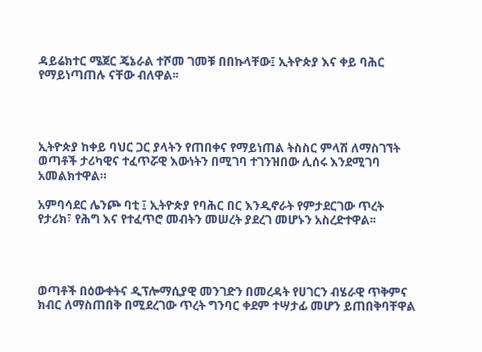ዳይሬክተር ሜጀር ጄኔራል ተሾመ ገመቹ በበኩላቸው፤ ኢትዮጵያ እና ቀይ ባሕር የማይነጣጠሉ ናቸው ብለዋል፡፡




ኢትዮጵያ ከቀይ ባህር ጋር ያላትን የጠበቀና የማይነጠል ትስስር ምላሽ ለማስገኘት ወጣቶች ታሪካዊና ተፈጥሯዊ እውነትን በሚገባ ተገንዝበው ሊሰሩ እንደሚገባ አመልክተዋል።

አምባሳደር ሌንጮ ባቲ ፤ ኢትዮጵያ የባሕር በር እንዲኖራት የምታደርገው ጥረት የታሪክ፣ የሕግ እና የተፈጥሮ መብትን መሠረት ያደረገ መሆኑን አስረድተዋል፡፡




ወጣቶች በዕውቀትና ዲፕሎማሲያዊ መንገድን በመረዳት የሀገርን ብሄራዊ ጥቅምና ክብር ለማስጠበቅ በሚደረገው ጥረት ግንባር ቀደም ተሣታፊ መሆን ይጠበቅባቸዋል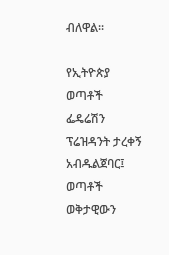ብለዋል፡፡

የኢትዮጵያ ወጣቶች ፌዴሬሽን ፕሬዝዳንት ታረቀኝ አብዱልጀባር፤ ወጣቶች ወቅታዊውን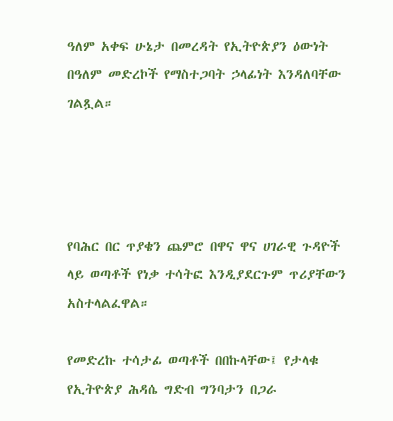ዓለም አቀፍ ሁኔታ በመረዳት የኢትዮጵያን ዕውነት በዓለም መድረኮች የማስተጋባት ኃላፊነት እንዳለባቸው ገልጿል።




የባሕር በር ጥያቄን ጨምሮ በዋና ዋና ሀገራዊ ጉዳዮች ላይ ወጣቶች የነቃ ተሳትፎ እንዲያደርጉም ጥሪያቸውን አስተላልፈዋል።

የመድረኩ ተሳታፊ ወጣቶች በበኩላቸው፤ የታላቁ የኢትዮጵያ ሕዳሴ ግድብ ግንባታን በጋራ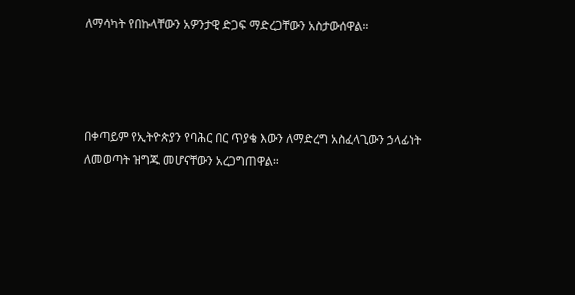ለማሳካት የበኩላቸውን አዎንታዊ ድጋፍ ማድረጋቸውን አስታውሰዋል።




በቀጣይም የኢትዮጵያን የባሕር በር ጥያቄ እውን ለማድረግ አስፈላጊውን ኃላፊነት ለመወጣት ዝግጁ መሆናቸውን አረጋግጠዋል።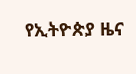የኢትዮጵያ ዜና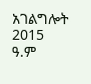አገልግሎት
2015
ዓ.ም